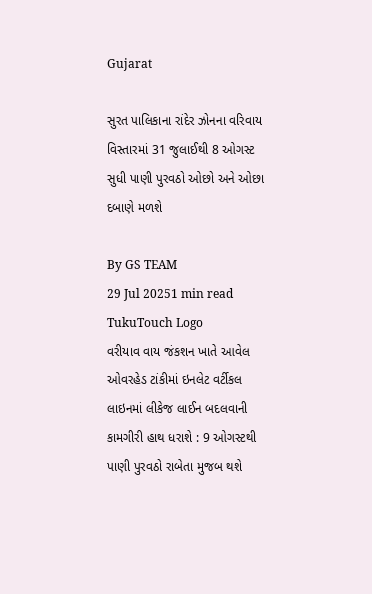Gujarat

સુરત પાલિકાના રાંદેર ઝોનના વરિવાય વિસ્તારમાં 31 જુલાઈથી 8 ઓગસ્ટ સુધી પાણી પુરવઠો ઓછો અને ઓછા દબાણે મળશે

By GS TEAM
29 Jul 20251 min read
TukuTouch Logo
વરીયાવ વાય જંકશન ખાતે આવેલ ઓવરહેડ ટાંકીમાં ઇનલેટ વર્ટીકલ લાઇનમાં લીકેજ લાઈન બદલવાની કામગીરી હાથ ધરાશે : 9 ઓગસ્ટથી પાણી પુરવઠો રાબેતા મુજબ થશે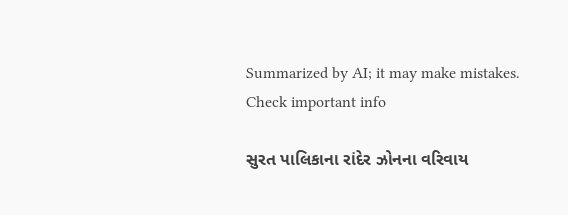Summarized by AI; it may make mistakes. Check important info

સુરત પાલિકાના રાંદેર ઝોનના વરિવાય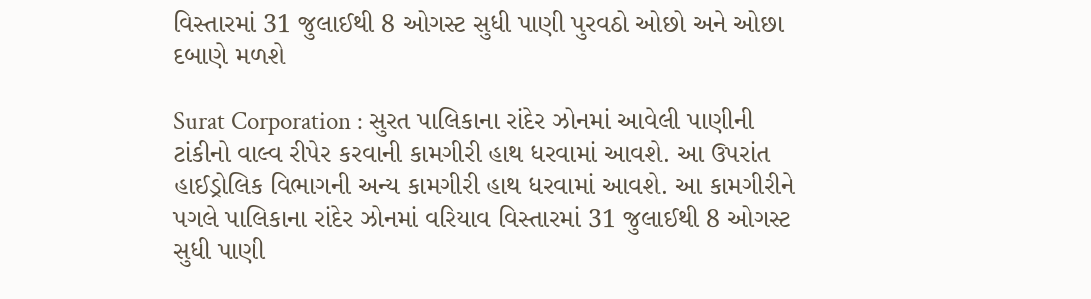વિસ્તારમાં 31 જુલાઈથી 8 ઓગસ્ટ સુધી પાણી પુરવઠો ઓછો અને ઓછા દબાણે મળશે

Surat Corporation : સુરત પાલિકાના રાંદેર ઝોનમાં આવેલી પાણીની ટાંકીનો વાલ્વ રીપેર કરવાની કામગીરી હાથ ધરવામાં આવશે. આ ઉપરાંત હાઈડ્રોલિક વિભાગની અન્ય કામગીરી હાથ ધરવામાં આવશે. આ કામગીરીને પગલે પાલિકાના રાંદેર ઝોનમાં વરિયાવ વિસ્તારમાં 31 જુલાઈથી 8 ઓગસ્ટ સુધી પાણી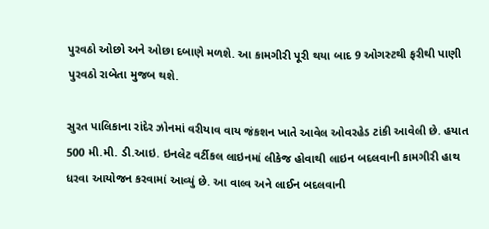પુરવઠો ઓછો અને ઓછા દબાણે મળશે. આ કામગીરી પૂરી થયા બાદ 9 ઓગસ્ટથી ફરીથી પાણી પુરવઠો રાબેતા મુજબ થશે.

સુરત પાલિકાના રાંદેર ઝોનમાં વરીયાવ વાય જંકશન ખાતે આવેલ ઓવરહેડ ટાંકી આવેલી છે. હયાત 500 મી.મી. ડી.આઇ. ઇનલેટ વર્ટીકલ લાઇનમાં લીકેજ હોવાથી લાઇન બદલવાની કામગીરી હાથ ધરવા આયોજન કરવામાં આવ્યું છે. આ વાલ્વ અને લાઈન બદલવાની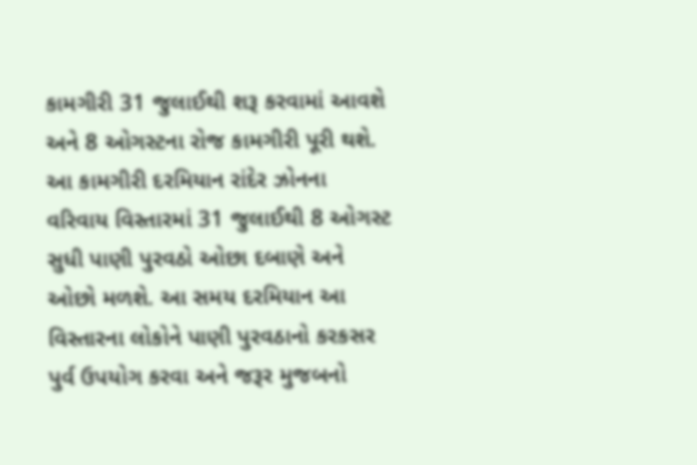કામગીરી 31 જુલાઈથી શરૂ કરવામાં આવશે અને 8 ઓગસ્ટના રોજ કામગીરી પૂરી થશે. આ કામગીરી દરમિયાન રાંદેર ઝોનના વરિવાય વિસ્તારમાં 31 જુલાઈથી 8 ઓગસ્ટ સુધી પાણી પુરવઠો ઓછા દબાણે અને ઓછો મળશે. આ સમય દરમિયાન આ વિસ્તારના લોકોને પાણી પુરવઠાનો કરકસર પુર્વ ઉપયોગ કરવા અને જરૂર મુજબનો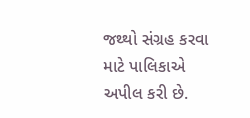જથ્થો સંગ્રહ કરવા માટે પાલિકાએ અપીલ કરી છે.